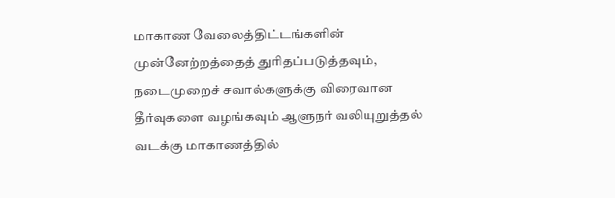மாகாண வேலைத்திட்டங்களின் முன்னேற்றத்தைத் துரிதப்படுத்தவும், நடைமுறைச் சவால்களுக்கு விரைவான தீர்வுகளை வழங்கவும் ஆளுநர் வலியுறுத்தல்
வடக்கு மாகாணத்தில்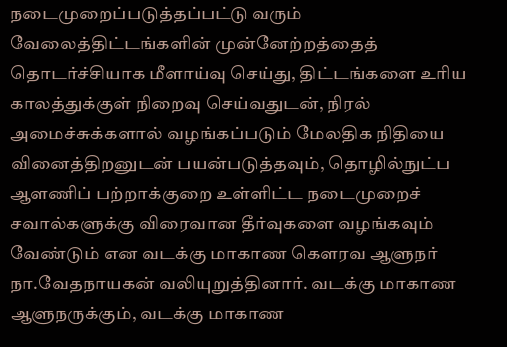நடைமுறைப்படுத்தப்பட்டு வரும் வேலைத்திட்டங்களின் முன்னேற்றத்தைத் தொடர்ச்சியாக மீளாய்வு செய்து, திட்டங்களை உரிய காலத்துக்குள் நிறைவு செய்வதுடன், நிரல் அமைச்சுக்களால் வழங்கப்படும் மேலதிக நிதியை வினைத்திறனுடன் பயன்படுத்தவும், தொழில்நுட்ப ஆளணிப் பற்றாக்குறை உள்ளிட்ட நடைமுறைச் சவால்களுக்கு விரைவான தீர்வுகளை வழங்கவும் வேண்டும் என வடக்கு மாகாண கௌரவ ஆளுநர் நா.வேதநாயகன் வலியுறுத்தினார். வடக்கு மாகாண ஆளுநருக்கும், வடக்கு மாகாண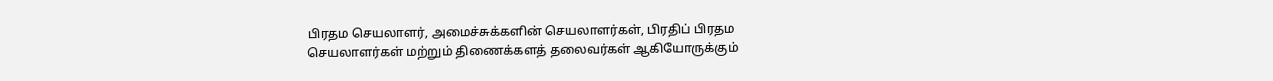பிரதம செயலாளர், அமைச்சுக்களின் செயலாளர்கள், பிரதிப் பிரதம செயலாளர்கள் மற்றும் திணைக்களத் தலைவர்கள் ஆகியோருக்கும்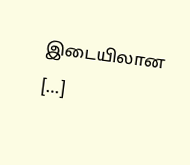இடையிலான […]